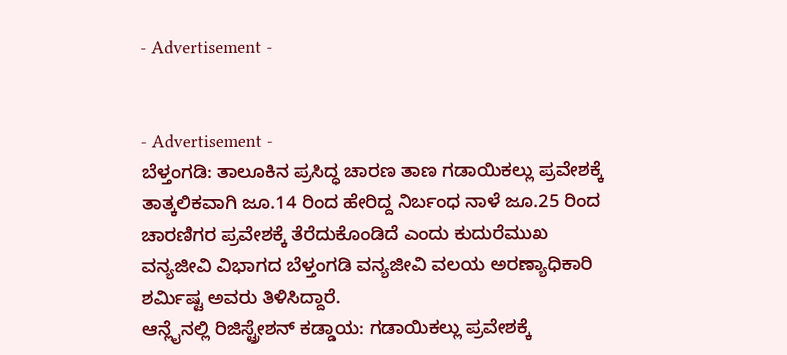- Advertisement -


- Advertisement -
ಬೆಳ್ತಂಗಡಿ: ತಾಲೂಕಿನ ಪ್ರಸಿದ್ಧ ಚಾರಣ ತಾಣ ಗಡಾಯಿಕಲ್ಲು ಪ್ರವೇಶಕ್ಕೆ ತಾತ್ಕಲಿಕವಾಗಿ ಜೂ.14 ರಿಂದ ಹೇರಿದ್ದ ನಿರ್ಬಂಧ ನಾಳೆ ಜೂ.25 ರಿಂದ ಚಾರಣಿಗರ ಪ್ರವೇಶಕ್ಕೆ ತೆರೆದುಕೊಂಡಿದೆ ಎಂದು ಕುದುರೆಮುಖ ವನ್ಯಜೀವಿ ವಿಭಾಗದ ಬೆಳ್ತಂಗಡಿ ವನ್ಯಜೀವಿ ವಲಯ ಅರಣ್ಯಾಧಿಕಾರಿ ಶರ್ಮಿಷ್ಟ ಅವರು ತಿಳಿಸಿದ್ದಾರೆ.
ಆನ್ಲೈನಲ್ಲಿ ರಿಜಿಸ್ಟ್ರೇಶನ್ ಕಡ್ಡಾಯ: ಗಡಾಯಿಕಲ್ಲು ಪ್ರವೇಶಕ್ಕೆ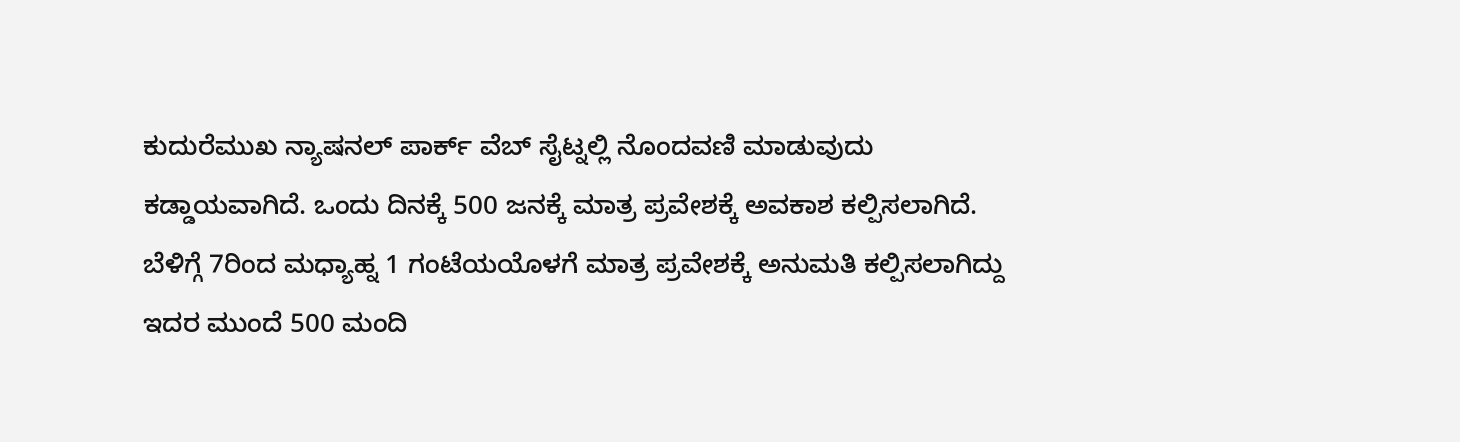ಕುದುರೆಮುಖ ನ್ಯಾಷನಲ್ ಪಾರ್ಕ್ ವೆಬ್ ಸೈಟ್ನಲ್ಲಿ ನೊಂದವಣಿ ಮಾಡುವುದು ಕಡ್ಡಾಯವಾಗಿದೆ. ಒಂದು ದಿನಕ್ಕೆ 500 ಜನಕ್ಕೆ ಮಾತ್ರ ಪ್ರವೇಶಕ್ಕೆ ಅವಕಾಶ ಕಲ್ಪಿಸಲಾಗಿದೆ. ಬೆಳಿಗ್ಗೆ 7ರಿಂದ ಮಧ್ಯಾಹ್ನ 1 ಗಂಟೆಯಯೊಳಗೆ ಮಾತ್ರ ಪ್ರವೇಶಕ್ಕೆ ಅನುಮತಿ ಕಲ್ಪಿಸಲಾಗಿದ್ದು ಇದರ ಮುಂದೆ 500 ಮಂದಿ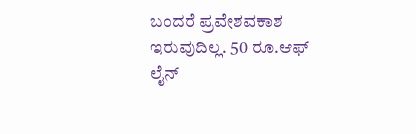ಬಂದರೆ ಪ್ರವೇಶವಕಾಶ ಇರುವುದಿಲ್ಲ. 50 ರೂ.ಆಫ್ ಲೈನ್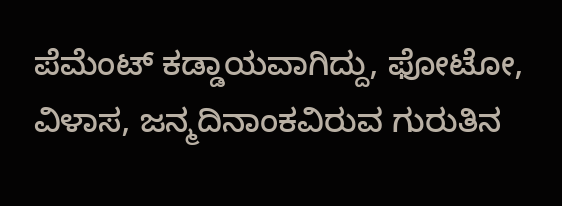ಪೆಮೆಂಟ್ ಕಡ್ಡಾಯವಾಗಿದ್ದು, ಫೋಟೋ, ವಿಳಾಸ, ಜನ್ಮದಿನಾಂಕವಿರುವ ಗುರುತಿನ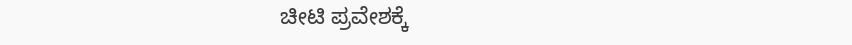ಚೀಟಿ ಪ್ರವೇಶಕ್ಕೆ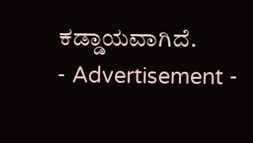ಕಡ್ಡಾಯವಾಗಿದೆ.
- Advertisement -